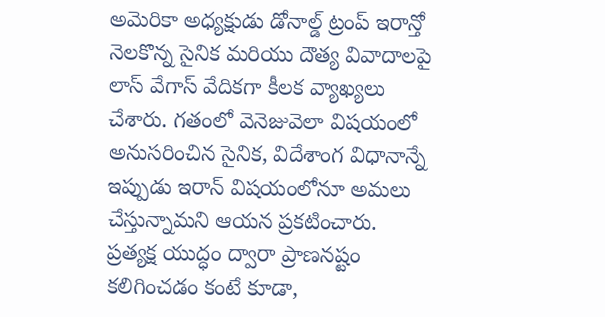అమెరికా అధ్యక్షుడు డోనాల్డ్ ట్రంప్ ఇరాన్తో నెలకొన్న సైనిక మరియు దౌత్య వివాదాలపై లాస్ వేగాస్ వేదికగా కీలక వ్యాఖ్యలు చేశారు. గతంలో వెనెజువెలా విషయంలో అనుసరించిన సైనిక, విదేశాంగ విధానాన్నే ఇప్పుడు ఇరాన్ విషయంలోనూ అమలు చేస్తున్నామని ఆయన ప్రకటించారు. ప్రత్యక్ష యుద్ధం ద్వారా ప్రాణనష్టం కలిగించడం కంటే కూడా,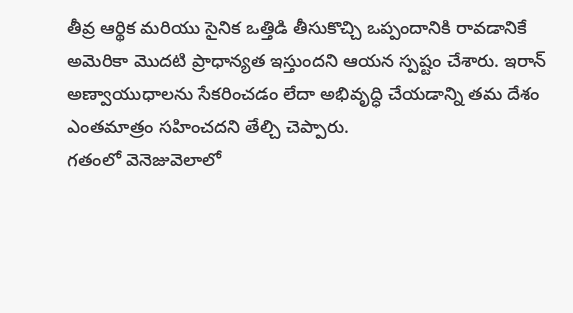తీవ్ర ఆర్థిక మరియు సైనిక ఒత్తిడి తీసుకొచ్చి ఒప్పందానికి రావడానికే అమెరికా మొదటి ప్రాధాన్యత ఇస్తుందని ఆయన స్పష్టం చేశారు. ఇరాన్ అణ్వాయుధాలను సేకరించడం లేదా అభివృద్ధి చేయడాన్ని తమ దేశం ఎంతమాత్రం సహించదని తేల్చి చెప్పారు.
గతంలో వెనెజువెలాలో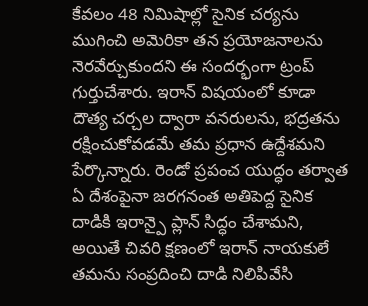కేవలం 48 నిమిషాల్లో సైనిక చర్యను ముగించి అమెరికా తన ప్రయోజనాలను నెరవేర్చుకుందని ఈ సందర్భంగా ట్రంప్ గుర్తుచేశారు. ఇరాన్ విషయంలో కూడా దౌత్య చర్చల ద్వారా వనరులను, భద్రతను రక్షించుకోవడమే తమ ప్రధాన ఉద్దేశమని పేర్కొన్నారు. రెండో ప్రపంచ యుద్ధం తర్వాత ఏ దేశంపైనా జరగనంత అతిపెద్ద సైనిక దాడికి ఇరాన్పై ప్లాన్ సిద్ధం చేశామని, అయితే చివరి క్షణంలో ఇరాన్ నాయకులే తమను సంప్రదించి దాడి నిలిపివేసి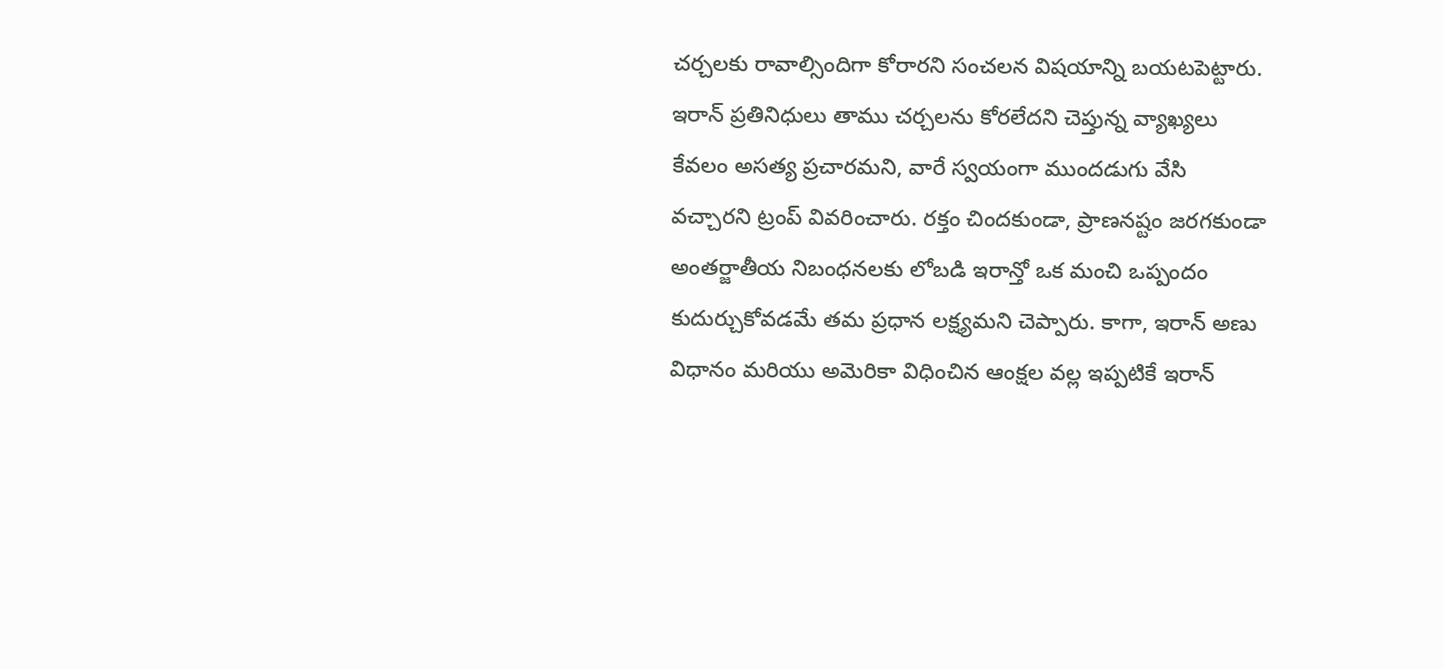చర్చలకు రావాల్సిందిగా కోరారని సంచలన విషయాన్ని బయటపెట్టారు.
ఇరాన్ ప్రతినిధులు తాము చర్చలను కోరలేదని చెప్తున్న వ్యాఖ్యలు కేవలం అసత్య ప్రచారమని, వారే స్వయంగా ముందడుగు వేసి వచ్చారని ట్రంప్ వివరించారు. రక్తం చిందకుండా, ప్రాణనష్టం జరగకుండా అంతర్జాతీయ నిబంధనలకు లోబడి ఇరాన్తో ఒక మంచి ఒప్పందం కుదుర్చుకోవడమే తమ ప్రధాన లక్ష్యమని చెప్పారు. కాగా, ఇరాన్ అణు విధానం మరియు అమెరికా విధించిన ఆంక్షల వల్ల ఇప్పటికే ఇరాన్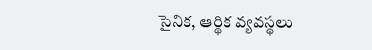సైనిక, ఆర్థిక వ్యవస్థలు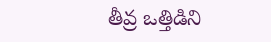తీవ్ర ఒత్తిడిని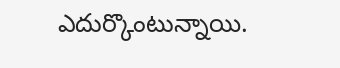ఎదుర్కొంటున్నాయి.